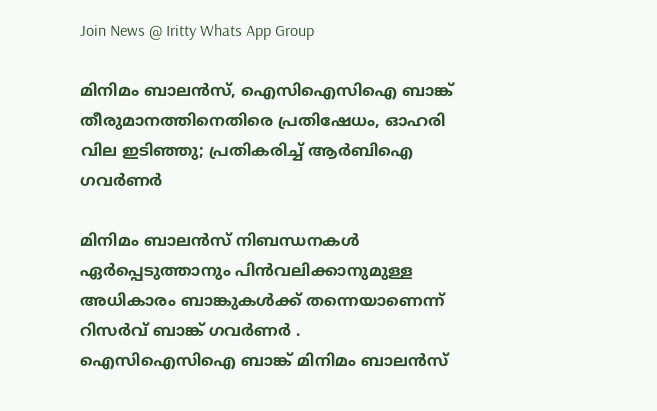Join News @ Iritty Whats App Group

മിനിമം ബാലന്‍സ്, ഐസിഐസിഐ ബാങ്ക് തീരുമാനത്തിനെതിരെ പ്രതിഷേധം, ഓഹരി വില ഇടിഞ്ഞു; പ്രതികരിച്ച് ആര്‍ബിഐ ഗവര്‍ണര്‍

മിനിമം ബാലന്‍സ് നിബന്ധനകള്‍ ഏര്‍പ്പെടുത്താനും പിന്‍വലിക്കാനുമുള്ള അധികാരം ബാങ്കുകള്‍ക്ക് തന്നെയാണെന്ന് റിസര്‍വ് ബാങ്ക് ഗവര്‍ണര്‍ . ഐസിഐസിഐ ബാങ്ക് മിനിമം ബാലന്‍സ്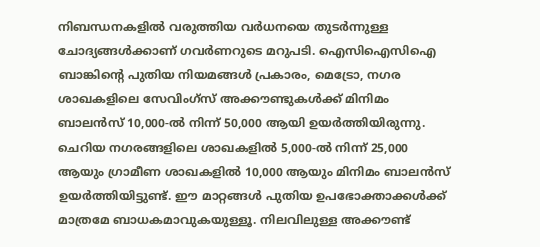നിബന്ധനകളില്‍ വരുത്തിയ വര്‍ധനയെ തുടര്‍ന്നുള്ള ചോദ്യങ്ങള്‍ക്കാണ് ഗവര്‍ണറുടെ മറുപടി. ഐസിഐസിഐ ബാങ്കിന്റെ പുതിയ നിയമങ്ങള്‍ പ്രകാരം, മെട്രോ, നഗര ശാഖകളിലെ സേവിംഗ്‌സ് അക്കൗണ്ടുകള്‍ക്ക് മിനിമം ബാലന്‍സ് 10,000-ല്‍ നിന്ന് 50,000 ആയി ഉയര്‍ത്തിയിരുന്നു. ചെറിയ നഗരങ്ങളിലെ ശാഖകളില്‍ 5,000-ല്‍ നിന്ന് 25,000 ആയും ഗ്രാമീണ ശാഖകളില്‍ 10,000 ആയും മിനിമം ബാലന്‍സ് ഉയര്‍ത്തിയിട്ടുണ്ട്. ഈ മാറ്റങ്ങള്‍ പുതിയ ഉപഭോക്താക്കള്‍ക്ക് മാത്രമേ ബാധകമാവുകയുള്ളൂ. നിലവിലുള്ള അക്കൗണ്ട്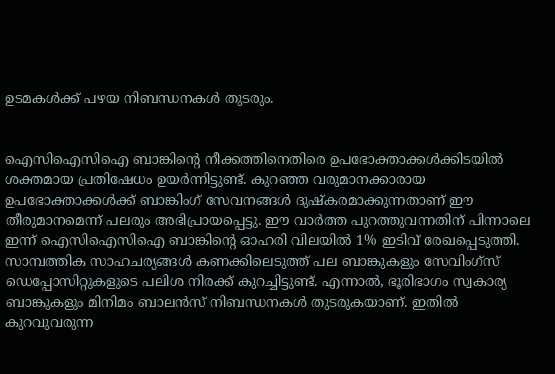ഉടമകള്‍ക്ക് പഴയ നിബന്ധനകള്‍ തുടരും.


ഐസിഐസിഐ ബാങ്കിന്റെ നീക്കത്തിനെതിരെ ഉപഭോക്താക്കള്‍ക്കിടയില്‍ ശക്തമായ പ്രതിഷേധം ഉയര്‍ന്നിട്ടുണ്ട്. കുറഞ്ഞ വരുമാനക്കാരായ ഉപഭോക്താക്കള്‍ക്ക് ബാങ്കിംഗ് സേവനങ്ങള്‍ ദുഷ്‌കരമാക്കുന്നതാണ് ഈ തീരുമാനമെന്ന് പലരും അഭിപ്രായപ്പെട്ടു. ഈ വാര്‍ത്ത പുറത്തുവന്നതിന് പിന്നാലെ ഇന്ന് ഐസിഐസിഐ ബാങ്കിന്റെ ഓഹരി വിലയില്‍ 1% ഇടിവ് രേഖപ്പെടുത്തി. സാമ്പത്തിക സാഹചര്യങ്ങള്‍ കണക്കിലെടുത്ത് പല ബാങ്കുകളും സേവിംഗ്‌സ് ഡെപ്പോസിറ്റുകളുടെ പലിശ നിരക്ക് കുറച്ചിട്ടുണ്ട്. എന്നാല്‍, ഭൂരിഭാഗം സ്വകാര്യ ബാങ്കുകളും മിനിമം ബാലന്‍സ് നിബന്ധനകള്‍ തുടരുകയാണ്. ഇതില്‍ കുറവുവരുന്ന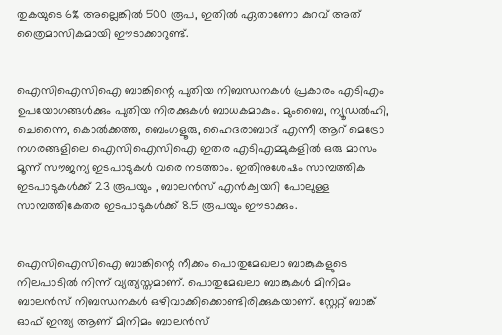തുകയുടെ 6% അല്ലെങ്കില്‍ 500 രൂപ, ഇതില്‍ ഏതാണോ കുറവ് അത് ത്രൈമാസികമായി ഈടാക്കാറുണ്ട്.


ഐസിഐസിഐ ബാങ്കിന്റെ പുതിയ നിബന്ധനകള്‍ പ്രകാരം എടിഎം ഉപയോഗങ്ങള്‍ക്കും പുതിയ നിരക്കുകള്‍ ബാധകമാകും. മുംബൈ, ന്യൂഡല്‍ഹി, ചെന്നൈ, കൊല്‍ക്കത്ത, ബെംഗളൂരു, ഹൈദരാബാദ് എന്നീ ആറ് മെട്രോ നഗരങ്ങളിലെ ഐസിഐസിഐ ഇതര എടിഎമ്മുകളില്‍ ഒരു മാസം മൂന്ന് സൗജന്യ ഇടപാടുകള്‍ വരെ നടത്താം. ഇതിനുശേഷം സാമ്പത്തിക ഇടപാടുകള്‍ക്ക് 23 രൂപയും , ബാലന്‍സ് എന്‍ക്വയറി പോലുള്ള സാമ്പത്തികേതര ഇടപാടുകള്‍ക്ക് 8.5 രൂപയും ഈടാക്കും.


ഐസിഐസിഐ ബാങ്കിന്റെ നീക്കം പൊതുമേഖലാ ബാങ്കുകളുടെ നിലപാടില്‍ നിന്ന് വ്യത്യസ്തമാണ്. പൊതുമേഖലാ ബാങ്കുകള്‍ മിനിമം ബാലന്‍സ് നിബന്ധനകള്‍ ഒഴിവാക്കിക്കൊണ്ടിരിക്കുകയാണ്. സ്റ്റേറ്റ് ബാങ്ക് ഓഫ് ഇന്ത്യ ആണ് മിനിമം ബാലന്‍സ്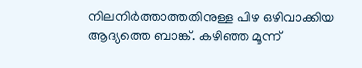നിലനിര്‍ത്താത്തതിനുള്ള പിഴ ഒഴിവാക്കിയ ആദ്യത്തെ ബാങ്ക്. കഴിഞ്ഞ മൂന്ന്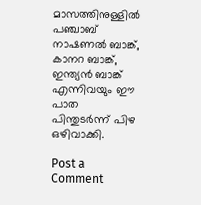മാസത്തിനുള്ളില്‍ പഞ്ചാബ് നാഷണല്‍ ബാങ്ക്, കാനറ ബാങ്ക്, ഇന്ത്യന്‍ ബാങ്ക് എന്നിവയും ഈ പാത പിന്തുടര്‍ന്ന് പിഴ ഒഴിവാക്കി.

Post a Comment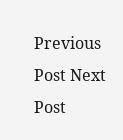Previous Post Next Post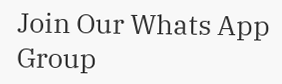Join Our Whats App Group